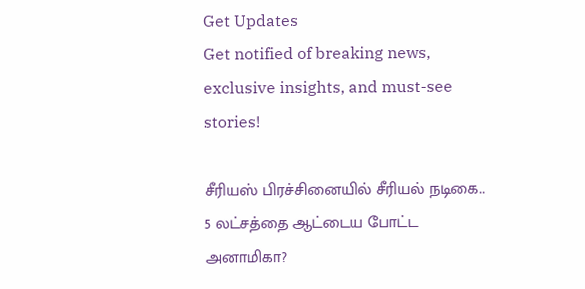Get Updates
Get notified of breaking news, exclusive insights, and must-see stories!

சீரியஸ் பிரச்சினையில் சீரியல் நடிகை.. 5 லட்சத்தை ஆட்டைய போட்ட அனாமிகா?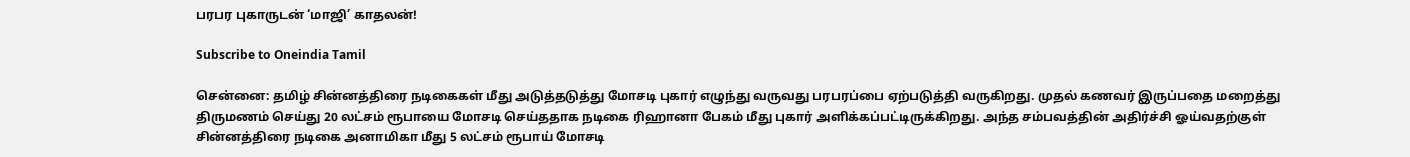பரபர புகாருடன் ‘மாஜி’ காதலன்!

Subscribe to Oneindia Tamil

சென்னை: தமிழ் சின்னத்திரை நடிகைகள் மீது அடுத்தடுத்து மோசடி புகார் எழுந்து வருவது பரபரப்பை ஏற்படுத்தி வருகிறது. முதல் கணவர் இருப்பதை மறைத்து திருமணம் செய்து 20 லட்சம் ரூபாயை மோசடி செய்ததாக நடிகை ரிஹானா பேகம் மீது புகார் அளிக்கப்பட்டிருக்கிறது. அந்த சம்பவத்தின் அதிர்ச்சி ஓய்வதற்குள் சின்னத்திரை நடிகை அனாமிகா மீது 5 லட்சம் ரூபாய் மோசடி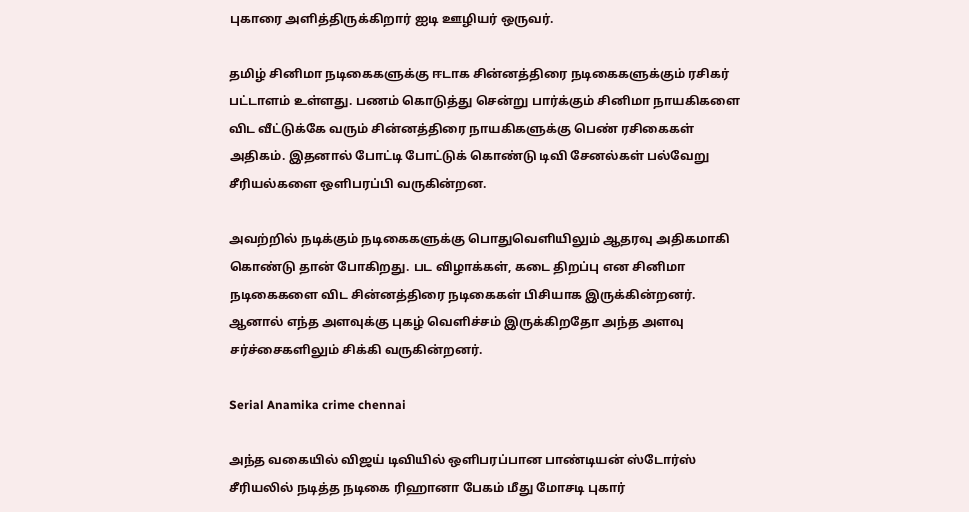புகாரை அளித்திருக்கிறார் ஐடி ஊழியர் ஒருவர்.

தமிழ் சினிமா நடிகைகளுக்கு ஈடாக சின்னத்திரை நடிகைகளுக்கும் ரசிகர் பட்டாளம் உள்ளது. பணம் கொடுத்து சென்று பார்க்கும் சினிமா நாயகிகளை விட வீட்டுக்கே வரும் சின்னத்திரை நாயகிகளுக்கு பெண் ரசிகைகள் அதிகம். இதனால் போட்டி போட்டுக் கொண்டு டிவி சேனல்கள் பல்வேறு சீரியல்களை ஒளிபரப்பி வருகின்றன.

அவற்றில் நடிக்கும் நடிகைகளுக்கு பொதுவெளியிலும் ஆதரவு அதிகமாகி கொண்டு தான் போகிறது. பட விழாக்கள், கடை திறப்பு என சினிமா நடிகைகளை விட சின்னத்திரை நடிகைகள் பிசியாக இருக்கின்றனர். ஆனால் எந்த அளவுக்கு புகழ் வெளிச்சம் இருக்கிறதோ அந்த அளவு சர்ச்சைகளிலும் சிக்கி வருகின்றனர்.

Serial Anamika crime chennai

அந்த வகையில் விஜய் டிவியில் ஒளிபரப்பான பாண்டியன் ஸ்டோர்ஸ் சீரியலில் நடித்த நடிகை ரிஹானா பேகம் மீது மோசடி புகார்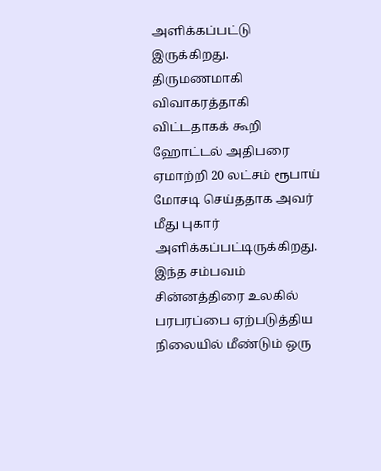அளிக்கப்பட்டு இருக்கிறது. திருமணமாகி விவாகரத்தாகி விட்டதாகக் கூறி ஹோட்டல் அதிபரை ஏமாற்றி 20 லட்சம் ரூபாய் மோசடி செய்ததாக அவர் மீது புகார் அளிக்கப்பட்டிருக்கிறது. இந்த சம்பவம் சின்னத்திரை உலகில் பரபரப்பை ஏற்படுத்திய நிலையில் மீண்டும் ஒரு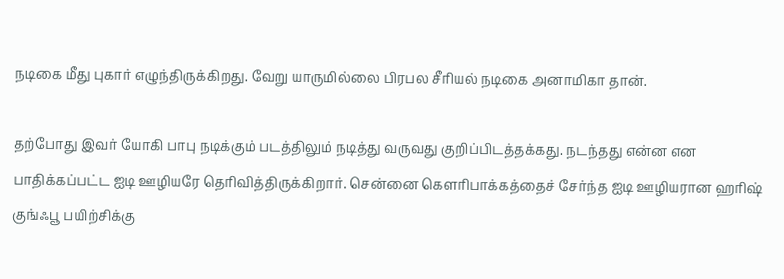நடிகை மீது புகார் எழுந்திருக்கிறது. வேறு யாருமில்லை பிரபல சீரியல் நடிகை அனாமிகா தான்.

தற்போது இவர் யோகி பாபு நடிக்கும் படத்திலும் நடித்து வருவது குறிப்பிடத்தக்கது. நடந்தது என்ன என பாதிக்கப்பட்ட ஐடி ஊழியரே தெரிவித்திருக்கிறார். சென்னை கௌரிபாக்கத்தைச் சேர்ந்த ஐடி ஊழியரான ஹரிஷ் குங்ஃபூ பயிற்சிக்கு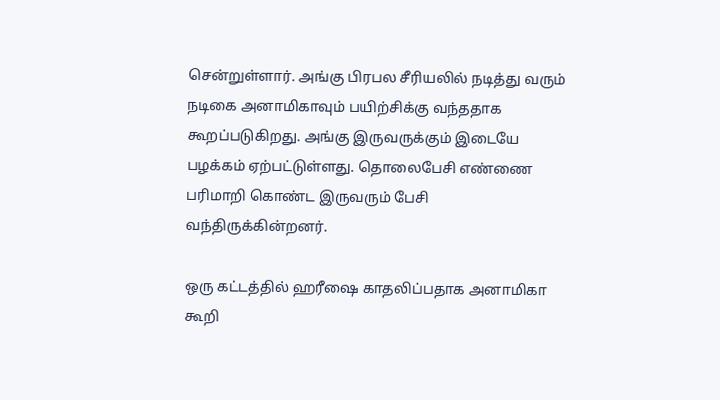சென்றுள்ளார். அங்கு பிரபல சீரியலில் நடித்து வரும் நடிகை அனாமிகாவும் பயிற்சிக்கு வந்ததாக கூறப்படுகிறது. அங்கு இருவருக்கும் இடையே பழக்கம் ஏற்பட்டுள்ளது. தொலைபேசி எண்ணை பரிமாறி கொண்ட இருவரும் பேசி வந்திருக்கின்றனர்.

ஒரு கட்டத்தில் ஹரீஷை காதலிப்பதாக அனாமிகா கூறி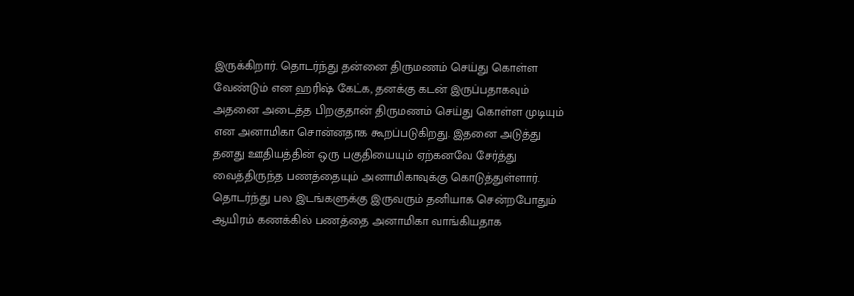இருக்கிறார். தொடர்ந்து தன்னை திருமணம் செய்து கொள்ள வேண்டும் என ஹரிஷ் கேட்க, தனக்கு கடன் இருப்பதாகவும் அதனை அடைத்த பிறகுதான் திருமணம் செய்து கொள்ள முடியும் என அனாமிகா சொன்னதாக கூறப்படுகிறது. இதனை அடுத்து தனது ஊதியத்தின் ஒரு பகுதியையும் ஏற்கனவே சேர்த்து வைத்திருந்த பணத்தையும் அனாமிகாவுக்கு கொடுத்துள்ளார். தொடர்ந்து பல இடங்களுக்கு இருவரும் தனியாக சென்றபோதும் ஆயிரம் கணக்கில் பணத்தை அனாமிகா வாங்கியதாக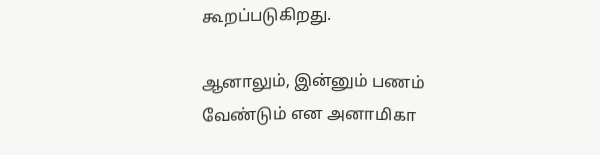கூறப்படுகிறது.

ஆனாலும், இன்னும் பணம் வேண்டும் என அனாமிகா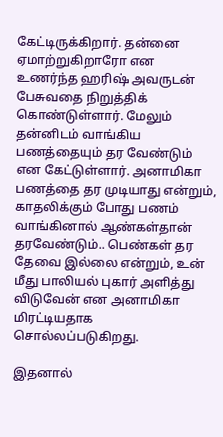கேட்டிருக்கிறார். தன்னை ஏமாற்றுகிறாரோ என உணர்ந்த ஹரிஷ் அவருடன் பேசுவதை நிறுத்திக் கொண்டுள்ளார். மேலும் தன்னிடம் வாங்கிய பணத்தையும் தர வேண்டும் என கேட்டுள்ளார். அனாமிகா பணத்தை தர முடியாது என்றும், காதலிக்கும் போது பணம் வாங்கினால் ஆண்கள்தான் தரவேண்டும்.. பெண்கள் தர தேவை இல்லை என்றும், உன் மீது பாலியல் புகார் அளித்து விடுவேன் என அனாமிகா மிரட்டியதாக சொல்லப்படுகிறது.

இதனால்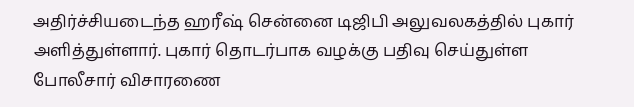அதிர்ச்சியடைந்த ஹரீஷ் சென்னை டிஜிபி அலுவலகத்தில் புகார் அளித்துள்ளார். புகார் தொடர்பாக வழக்கு பதிவு செய்துள்ள போலீசார் விசாரணை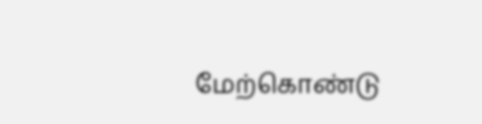மேற்கொண்டு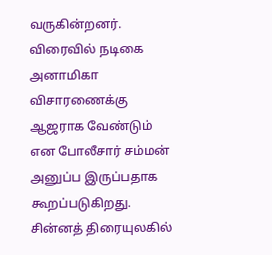வருகின்றனர். விரைவில் நடிகை அனாமிகா விசாரணைக்கு ஆஜராக வேண்டும் என போலீசார் சம்மன் அனுப்ப இருப்பதாக கூறப்படுகிறது. சின்னத் திரையுலகில்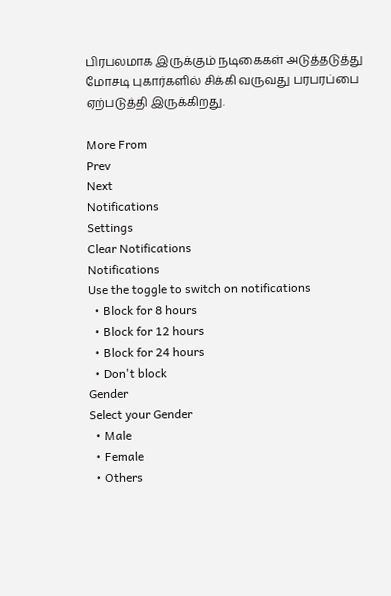பிரபலமாக இருக்கும் நடிகைகள் அடுத்தடுத்து மோசடி புகார்களில் சிக்கி வருவது பரபரப்பை ஏற்படுத்தி இருக்கிறது.

More From
Prev
Next
Notifications
Settings
Clear Notifications
Notifications
Use the toggle to switch on notifications
  • Block for 8 hours
  • Block for 12 hours
  • Block for 24 hours
  • Don't block
Gender
Select your Gender
  • Male
  • Female
  • Others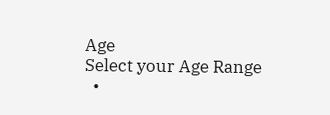Age
Select your Age Range
  •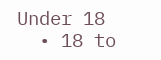Under 18
  • 18 to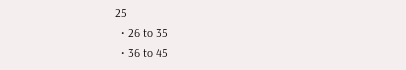25
  • 26 to 35
  • 36 to 45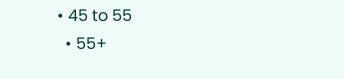• 45 to 55
  • 55+